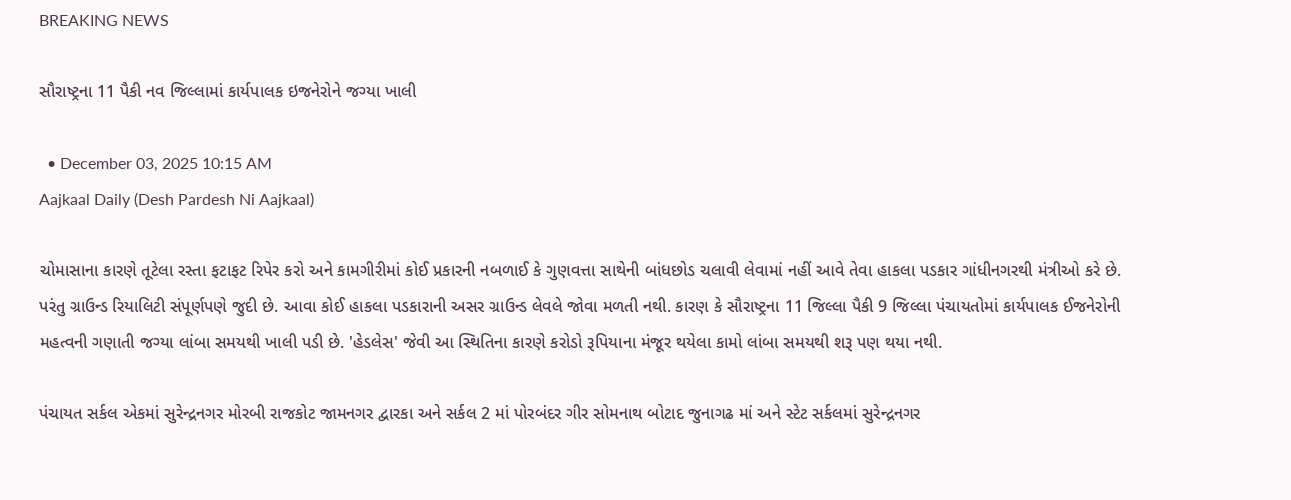BREAKING NEWS

સૌરાષ્ટ્રના 11 પૈકી નવ જિલ્લામાં કાર્યપાલક ઇજનેરોને જગ્યા ખાલી

  • December 03, 2025 10:15 AM
Aajkaal Daily (Desh Pardesh Ni Aajkaal)

ચોમાસાના કારણે તૂટેલા રસ્તા ફટાફટ રિપેર કરો અને કામગીરીમાં કોઈ પ્રકારની નબળાઈ કે ગુણવત્તા સાથેની બાંધછોડ ચલાવી લેવામાં નહીં આવે તેવા હાકલા પડકાર ગાંધીનગરથી મંત્રીઓ કરે છે. પરંતુ ગ્રાઉન્ડ રિયાલિટી સંપૂર્ણપણે જુદી છે. આવા કોઈ હાકલા પડકારાની અસર ગ્રાઉન્ડ લેવલે જોવા મળતી નથી. કારણ કે સૌરાષ્ટ્રના 11 જિલ્લા પૈકી 9 જિલ્લા પંચાયતોમાં કાર્યપાલક ઈજનેરોની મહત્વની ગણાતી જગ્યા લાંબા સમયથી ખાલી પડી છે. 'હેડલેસ' જેવી આ સ્થિતિના કારણે કરોડો રૂપિયાના મંજૂર થયેલા કામો લાંબા સમયથી શરૂ પણ થયા નથી.

પંચાયત સર્કલ એકમાં સુરેન્દ્રનગર મોરબી રાજકોટ જામનગર દ્વારકા અને સર્કલ 2 માં પોરબંદર ગીર સોમનાથ બોટાદ જુનાગઢ માં અને સ્ટેટ સર્કલમાં સુરેન્દ્રનગર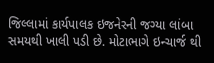જિલ્લામાં કાર્યપાલક ઇજનેરની જગ્યા લાંબા સમયથી ખાલી પડી છે. મોટાભાગે ઇન્ચાર્જ થી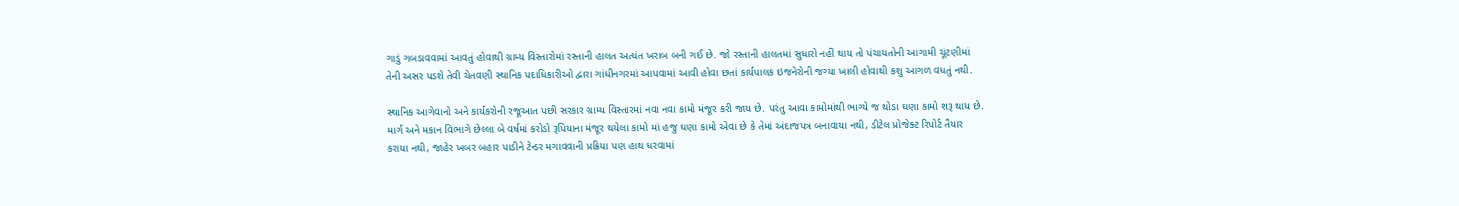ગાડું ગબડાવવામાં આવતું હોવાથી ગ્રામ્ય વિસ્તારોમાં રસ્તાની હાલત અત્યંત ખરાબ બની ગઈ છે. જો રસ્તાની હાલતમાં સુધારો નહીં થાય તો પંચાયતોની આગામી ચૂંટણીમાં તેની અસર પડશે તેવી ચેતવણી સ્થાનિક પદાધિકારીઓ દ્વારા ગાંધીનગરમાં આપવામાં આવી હોવા છતાં કાર્યપાલક ઇજનેરોની જગ્યા ખાલી હોવાથી કશુ આગળ વધતું નથી.

સ્થાનિક આગેવાનો અને કાર્યકરોની રજૂઆત પછી સરકાર ગ્રામ્ય વિસ્તારમાં નવા નવા કામો મંજૂર કરી જાય છે. પરંતુ આવા કામોમાંથી ભાગ્યે જ થોડા ઘણા કામો શરૂ થાય છે. માર્ગ અને મકાન વિભાગે છેલ્લા બે વર્ષમાં કરોડો રૂપિયાના મંજૂર થયેલા કામો માં હજુ ઘણા કામો એવા છે કે તેમાં અંદાજપત્ર બનાવાયા નથી, ડીટેલ પ્રોજેક્ટ રિપોર્ટ તૈયાર કરાયા નથી, જાહેર ખબર બહાર પાડીને ટેન્ડર મગાવવાની પ્રક્રિયા પણ હાથ ધરવામાં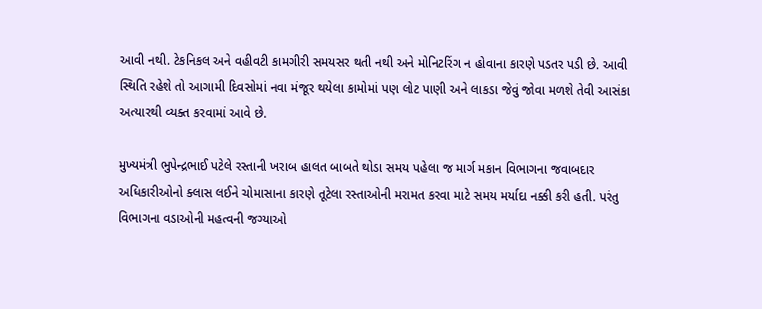આવી નથી. ટેકનિકલ અને વહીવટી કામગીરી સમયસર થતી નથી અને મોનિટરિંગ ન હોવાના કારણે પડતર પડી છે. આવી સ્થિતિ રહેશે તો આગામી દિવસોમાં નવા મંજૂર થયેલા કામોમાં પણ લોટ પાણી અને લાકડા જેવું જોવા મળશે તેવી આસંકા અત્યારથી વ્યક્ત કરવામાં આવે છે.

મુખ્યમંત્રી ભુપેન્દ્રભાઈ પટેલે રસ્તાની ખરાબ હાલત બાબતે થોડા સમય પહેલા જ માર્ગ મકાન વિભાગના જવાબદાર અધિકારીઓનો ક્લાસ લઈને ચોમાસાના કારણે તૂટેલા રસ્તાઓની મરામત કરવા માટે સમય મર્યાદા નક્કી કરી હતી. પરંતુ વિભાગના વડાઓની મહત્વની જગ્યાઓ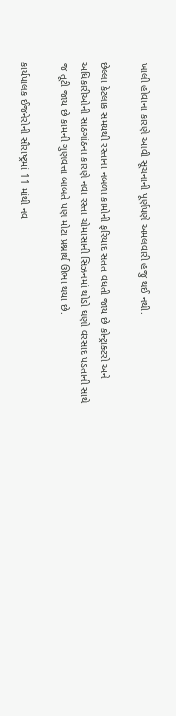ખાલી હોવાના કારણે આવી સૂચનાની પૂર્ણપણે અમલવારી હજુ થઈ નથી.

છેલ્લા કેટલાક સમયથી રસ્તાના નબળા કામોની ફરિયાદ સતત વધતી જાય છે કોન્ટ્રાક્ટરો અને અધિકારીઓની સાઠગાંઠના કારણે નવા રસ્તા ચોમાસાની સિઝનમાં થોડો ઘણો વરસાદ પડતાની સાથે જ તૂટી જાય છે કામની ગુણવત્તા બાબતે પણ મોટા પ્રશ્નાર્થ ઊભા થયા છે.

કાર્યપાલક ઈજનેરોની સૌરાષ્ટ્રમાં 11 માંથી નવ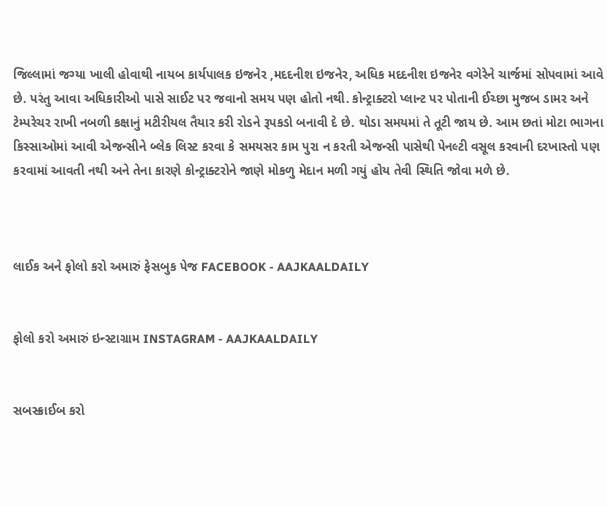જિલ્લામાં જગ્યા ખાલી હોવાથી નાયબ કાર્યપાલક ઇજનેર ,મદદનીશ ઇજનેર, અધિક મદદનીશ ઇજનેર વગેરેને ચાર્જમાં સોપવામાં આવે છે. પરંતુ આવા અધિકારીઓ પાસે સાઈટ પર જવાનો સમય પણ હોતો નથી. કોન્ટ્રાક્ટરો પ્લાન્ટ પર પોતાની ઈચ્છા મુજબ ડામર અને ટેમ્પરેચર રાખી નબળી કક્ષાનું મટીરીયલ તૈયાર કરી રોડને રૂપકડો બનાવી દે છે. થોડા સમયમાં તે તૂટી જાય છે. આમ છતાં મોટા ભાગના કિસ્સાઓમાં આવી એજન્સીને બ્લેક લિસ્ટ કરવા કે સમયસર કામ પુરા ન કરતી એજન્સી પાસેથી પેનલ્ટી વસૂલ કરવાની દરખાસ્તો પણ કરવામાં આવતી નથી અને તેના કારણે કોન્ટ્રાક્ટરોને જાણે મોકળુ મેદાન મળી ગયું હોય તેવી સ્થિતિ જોવા મળે છે.



લાઈક અને ફોલો કરો અમારું ફેસબુક પેજ FACEBOOK - AAJKAALDAILY


ફોલો કરો અમારું ઇન્સ્ટાગ્રામ INSTAGRAM - AAJKAALDAILY


સબસ્ક્રાઈબ કરો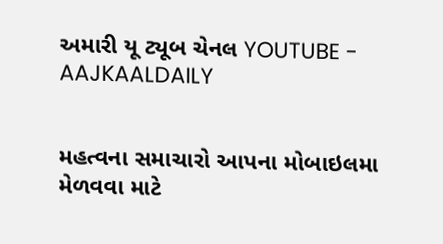અમારી યૂ ટ્યૂબ ચેનલ YOUTUBE - AAJKAALDAILY


મહત્વના સમાચારો આપના મોબાઇલમા મેળવવા માટે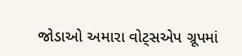જોડાઓ અમારા વોટ્સએપ ગ્રૂપમાં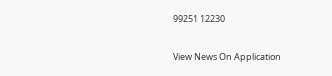99251 12230

View News On Application